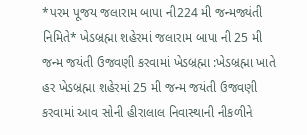*પરમ પૂજય જલારામ બાપા ની224 મી જન્મજ્યંતી નિમિતે* ખેડબ્રહ્મા શહેરમાં જલારામ બાપા ની 25 મી જન્મ જયંતી ઉજવણી કરવામાં ખેડબ્રહ્મા :ખેડબ્રહ્મા ખાતે હર ખેડબ્રહ્મા શહેરમાં 25 મી જન્મ જયંતી ઉજવણી કરવામાં આવ સોની હીરાલાલ નિવાસ્થાની નીકળીને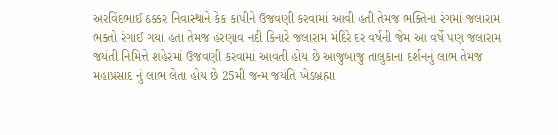અરવિંદભાઈ ઠક્કર નિવાસ્થાને કેક કાપીને ઉજવણી કરવામાં આવી હતી તેમજ ભક્તિના રંગમાં જલારામ ભક્તો રંગાઈ ગયા હતા તેમજ હરણાવ નદી કિનારે જલારામ મંદિરે દર વર્ષની જેમ આ વર્ષે પણ જલારામ જયંતી નિમિત્તે શહેરમાં ઉજવણી કરવામાં આવતી હોય છે આજુબાજુ તાલુકાના દર્શનનું લાભ તેમજ મહાપ્રસાદ નું લાભ લેતા હોય છે 25મી જન્મ જયંતિ ખેડબ્રહ્મા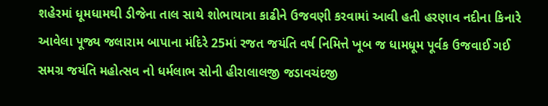શહેરમાં ધૂમધામથી ડીજેના તાલ સાથે શોભાયાત્રા કાઢીને ઉજવણી કરવામાં આવી હતી હરણાવ નદીના કિનારે આવેલા પૂજ્ય જલારામ બાપાના મંદિરે 25માં રજત જયંતિ વર્ષ નિમિત્તે ખૂબ જ ધામધૂમ પૂર્વક ઉજવાઈ ગઈ સમગ્ર જયંતિ મહોત્સવ નો ધર્મલાભ સોની હીરાલાલજી જડાવચંદજી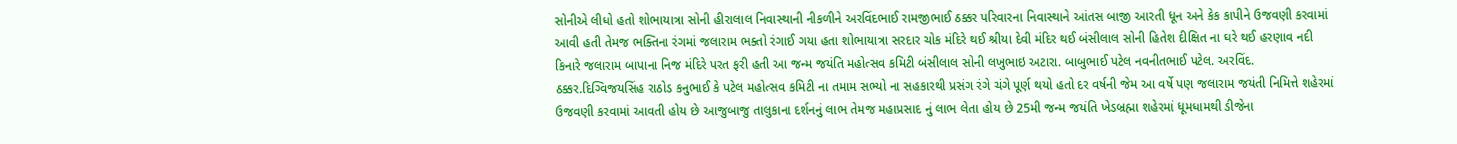સોનીએ લીધો હતો શોભાયાત્રા સોની હીરાલાલ નિવાસ્થાની નીકળીને અરવિંદભાઈ રામજીભાઈ ઠક્કર પરિવારના નિવાસ્થાને આંતસ બાજી આરતી ધૂન અને કેક કાપીને ઉજવણી કરવામાં આવી હતી તેમજ ભક્તિના રંગમાં જલારામ ભક્તો રંગાઈ ગયા હતા શોભાયાત્રા સરદાર ચોક મંદિરે થઈ શ્રીયા દેવી મંદિર થઈ બંસીલાલ સોની હિતેશ દીક્ષિત ના ઘરે થઈ હરણાવ નદી કિનારે જલારામ બાપાના નિજ મંદિરે પરત ફરી હતી આ જન્મ જયંતિ મહોત્સવ કમિટી બંસીલાલ સોની લખુભાઇ અટારા. બાબુભાઈ પટેલ નવનીતભાઈ પટેલ. અરવિંદ. ઠક્કર.દિગ્વિજયસિંહ રાઠોડ કનુભાઈ કે પટેલ મહોત્સવ કમિટી ના તમામ સભ્યો ના સહકારથી પ્રસંગ રંગે ચંગે પૂર્ણ થયો હતો દર વર્ષની જેમ આ વર્ષે પણ જલારામ જયંતી નિમિત્તે શહેરમાં ઉજવણી કરવામાં આવતી હોય છે આજુબાજુ તાલુકાના દર્શનનું લાભ તેમજ મહાપ્રસાદ નું લાભ લેતા હોય છે 25મી જન્મ જયંતિ ખેડબ્રહ્મા શહેરમાં ધૂમધામથી ડીજેના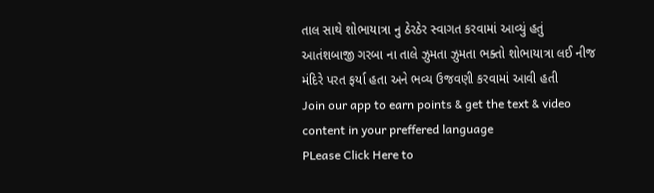તાલ સાથે શોભાયાત્રા નુ ઠેરઠેર સ્વાગત કરવામાં આવ્યું હતું આતંશબાજી ગરબા ના તાલે ઝુમતા ઝુમતા ભક્તો શોભાયાત્રા લઈ નીજ મંદિરે પરત ફર્યા હતા અને ભવ્ય ઉજવણી કરવામાં આવી હતી
Join our app to earn points & get the text & video content in your preffered language
PLease Click Here to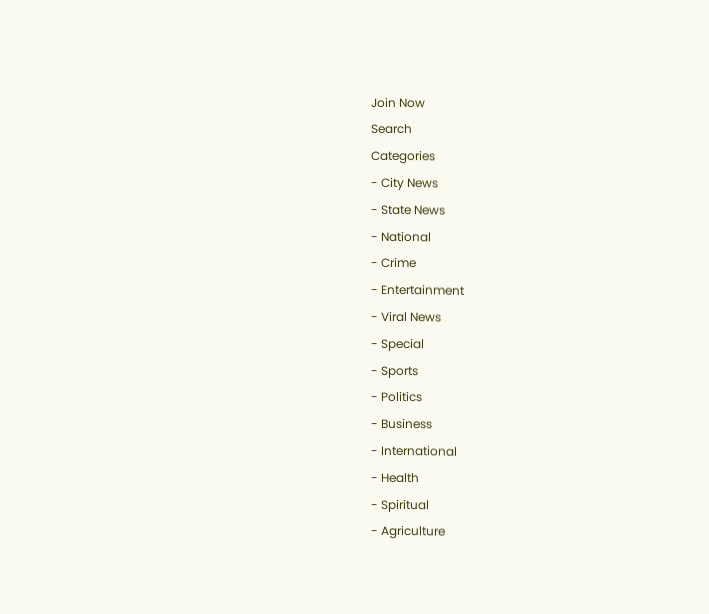Join Now
Search
Categories
- City News
- State News
- National
- Crime
- Entertainment
- Viral News
- Special
- Sports
- Politics
- Business
- International
- Health
- Spiritual
- Agriculture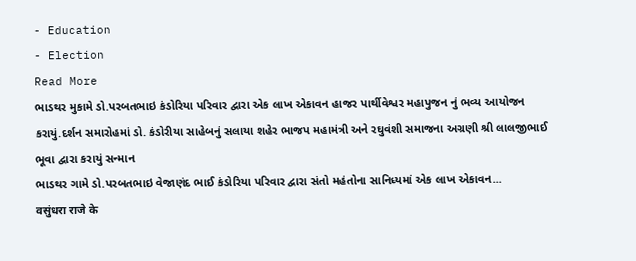- Education
- Election
Read More
ભાડથર મુકામે ડો.પરબતભાઇ કંડોરિયા પરિવાર દ્વારા એક લાખ એકાવન હાજર પાર્થીવેશ્વર મહાપુજન નું ભવ્ય આયોજન કરાયું.દર્શન સમારોહમાં ડો. કંડોરીયા સાહેબનું સલાયા શહેર ભાજપ મહામંત્રી અને રઘુવંશી સમાજના અગ્રણી શ્રી લાલજીભાઈ ભૂવા દ્વારા કરાયું સન્માન
ભાડથર ગામે ડો.પરબતભાઇ વેજાણંદ ભાઈ કંડોરિયા પરિવાર દ્વારા સંતો મહંતોના સાનિધ્યમાં એક લાખ એકાવન...
वसुंधरा राजे के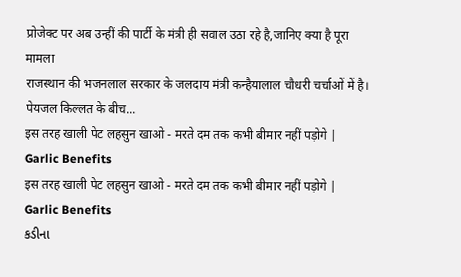प्रोजेक्ट पर अब उन्हीं की पार्टी के मंत्री ही सवाल उठा रहे है,जानिए क्या है पूरा मामला
राजस्थान की भजनलाल सरकार के जलदाय मंत्री कन्हैयालाल चौधरी चर्चाओं में है। पेयजल किल्लत के बीच...
इस तरह खाली पेट लहसुन खाओ - मरते दम तक कभी बीमार नहीं पड़ोगे | Garlic Benefits
इस तरह खाली पेट लहसुन खाओ - मरते दम तक कभी बीमार नहीं पड़ोगे | Garlic Benefits
કડીના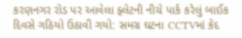કરણનગર રોડ પર આવેલા ફ્લેટની નીચે પાર્ક કરેલું બાઈક દિવસે ગઠિયો ઉઠાવી ગયો: સમગ્ર ઘટના CCTVમાં કેદ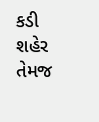કડી શહેર તેમજ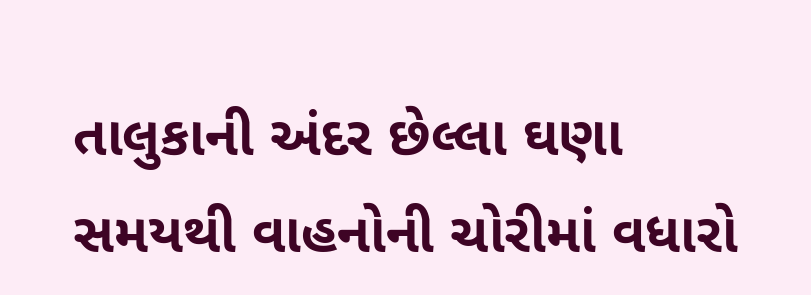તાલુકાની અંદર છેલ્લા ઘણા સમયથી વાહનોની ચોરીમાં વધારો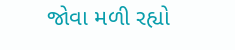જોવા મળી રહ્યો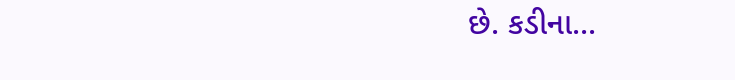છે. કડીના...